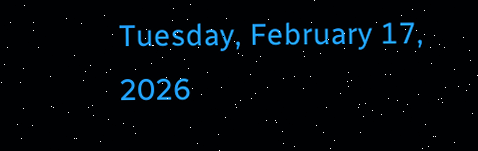Tuesday, February 17, 2026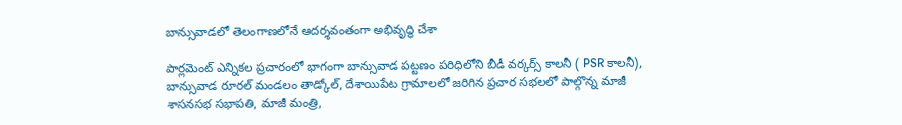బాన్సువాడలో తెలంగాణలోనే ఆదర్శవంతంగా అభివృద్ధి చేశా

పార్లమెంట్ ఎన్నికల ప్రచారంలో భాగంగా బాన్సువాడ పట్టణం పరిధిలోని బీడీ వర్కర్స్ కాలనీ ( PSR కాలనీ), బాన్సువాడ రూరల్ మండలం తాడ్కోల్, దేశాయిపేట గ్రామాలలో జరిగిన ప్రచార సభలలో పాల్గొన్న మాజీ శాసనసభ సభాపతి, మాజీ మంత్రి,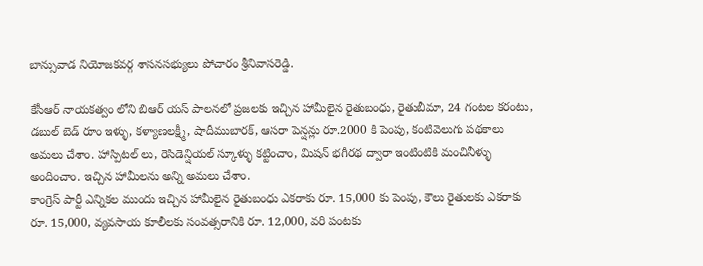బాన్సువాడ నియోజకవర్గ శాసనసభ్యులు పోచారం శ్రీనివాసరెడ్డి.

కేసీఆర్ నాయకత్వం లోని బిఆర్ యస్ పాలనలో ప్రజలకు ఇచ్చిన హామీలైన రైతుబంధు, రైతుబీమా, 24 గంటల కరంటు, డబుల్ బెడ్ రూం ఇళ్ళు, కళ్యాణలక్ష్మీ, షాదీముబారక్, ఆసరా పెన్షన్లు రూ.2000 కి పెంపు, కంటివెలుగు పథకాలు అమలు చేశాం. హాస్పిటల్ లు, రెసిడెన్షియల్ స్కూళ్ళు‌ కట్టించాం, మిషన్ భగీరథ ద్వారా ఇంటింటికి మంచినీళ్ళు అందించాం. ఇచ్చిన హామీలను అన్ని అమలు చేశాం.
కాంగ్రెస్ పార్టీ ఎన్నికల ముందు ఇచ్చిన హామీలైన రైతుబంధు ఎకరాకు రూ. 15,000 కు పెంపు, కౌలు రైతులకు ఎకరాకు రూ. 15,000, వ్యవసాయ కూలీలకు సంవత్సరానికి రూ. 12,000, వరి పంటకు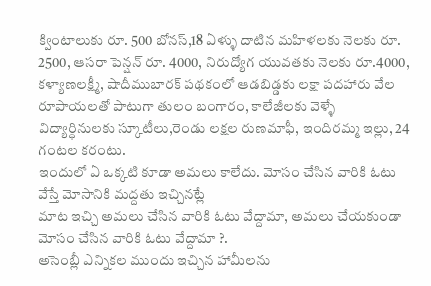క్వింటాలుకు రూ. 500 బోనస్,18 ఏళ్ళు దాటిన మహిళలకు నెలకు రూ. 2500, ఆసరా పెన్షన్ రూ. 4000, నిరుద్యోగ యువతకు నెలకు రూ.4000, కళ్యాణలక్ష్మీ, షాదీముబారక్ పథకంలో ఆడబిడ్డకు లక్షా పదహారు వేల రూపాయలతో పాటుగా తులం బంగారం, కాలేజీలకు వెళ్ళే విద్యార్ధినులకు స్కూటీలు,రెండు లక్షల రుణమాఫీ, ఇందిరమ్మ ఇల్లు, 24 గంటల కరంటు.
ఇందులో ఏ ఒక్కటి కూడా అమలు కాలేదు. మోసం చేసిన వారికి ఓటు వేస్తే మోసానికి మద్దతు ఇచ్చినట్లే
మాట ఇచ్చి అమలు చేసిన వారికి ఓటు వేద్దామా, అమలు చేయకుండా మోసం చేసిన వారికి ఓటు వేద్దామా ?.
అసెంబ్లీ ఎన్నికల ముందు ఇచ్చిన హామీలను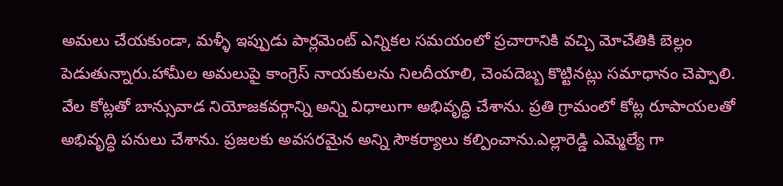అమలు చేయకుండా, మళ్ళీ ఇప్పుడు పార్లమెంట్ ఎన్నికల సమయంలో ప్రచారానికి వచ్చి మోచేతికి బెల్లం పెడుతున్నారు.హామీల అమలుపై కాంగ్రెస్ నాయకులను నిలదీయాలి, చెంపదెబ్బ కొట్టినట్లు సమాధానం చెప్పాలి.
వేల కోట్లతో బాన్సువాడ నియోజకవర్గాన్ని అన్ని విధాలుగా అభివృద్ధి చేశాను. ప్రతి గ్రామంలో కోట్ల రూపాయలతో అభివృద్ధి పనులు చేశాను. ప్రజలకు అవసరమైన అన్ని సౌకర్యాలు కల్పించాను.ఎల్లారెడ్డి ఎమ్మెల్యే గా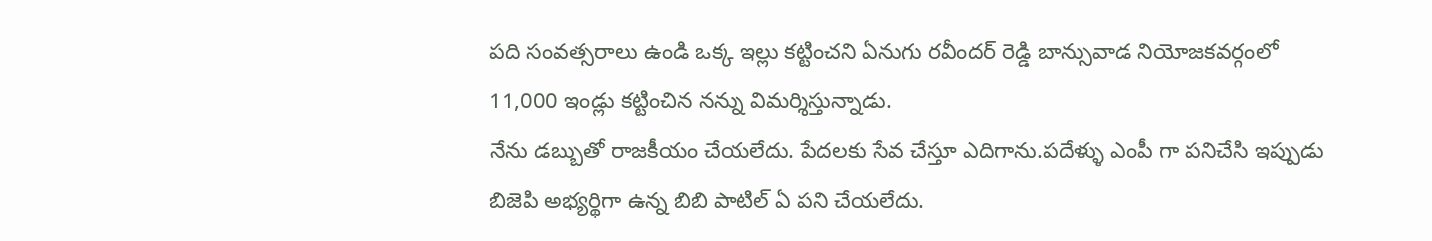పది సంవత్సరాలు ఉండి ఒక్క ఇల్లు కట్టించని ఏనుగు రవీందర్ రెడ్డి బాన్సువాడ నియోజకవర్గంలో 11,000 ఇండ్లు కట్టించిన నన్ను విమర్శిస్తున్నాడు.
నేను డబ్బుతో రాజకీయం చేయలేదు. పేదలకు సేవ చేస్తూ ఎదిగాను.పదేళ్ళు ఎంపీ గా పనిచేసి ఇప్పుడు బిజెపి అభ్యర్థిగా ఉన్న బిబి పాటిల్ ఏ పని చేయలేదు.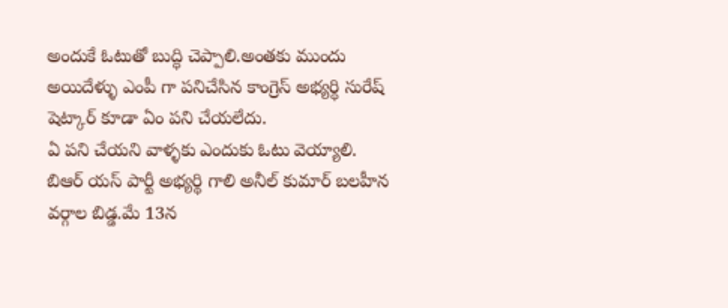అందుకే ఓటుతో బుద్ధి చెప్పాలి.అంతకు ముందు అయిదేళ్ళు ఎంపీ గా పనిచేసిన కాంగ్రెస్ అభ్యర్ధి సురేష్ షెట్కార్ కూడా ఏం పని చేయలేదు.
ఏ పని చేయని వాళ్ళకు ఎందుకు ఓటు వెయ్యాలి.
బిఆర్ యస్ పార్టీ అభ్యర్థి గాలి అనీల్ కుమార్ బలహీన వర్గాల బిడ్డ.మే 13న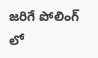జరిగే పోలింగ్ లో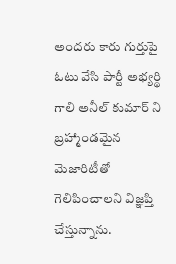అందరు కారు గుర్తుపై ఓటు వేసి పార్టీ అభ్యర్థి గాలి అనీల్ కుమార్ ని బ్రహ్మాండమైన మెజారిటీతో గెలిపించాలని విజ్ఞప్తి చేస్తున్నాను.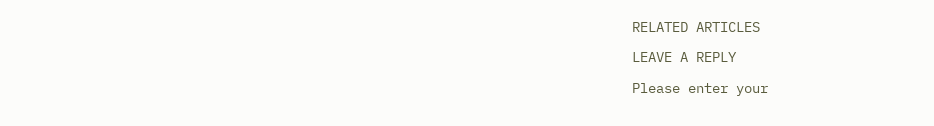RELATED ARTICLES

LEAVE A REPLY

Please enter your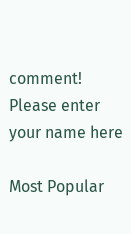comment!
Please enter your name here

Most Popular